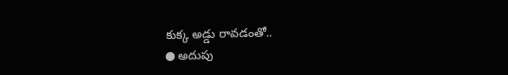కుక్క అడ్డు రావడంతో..
● అదుపు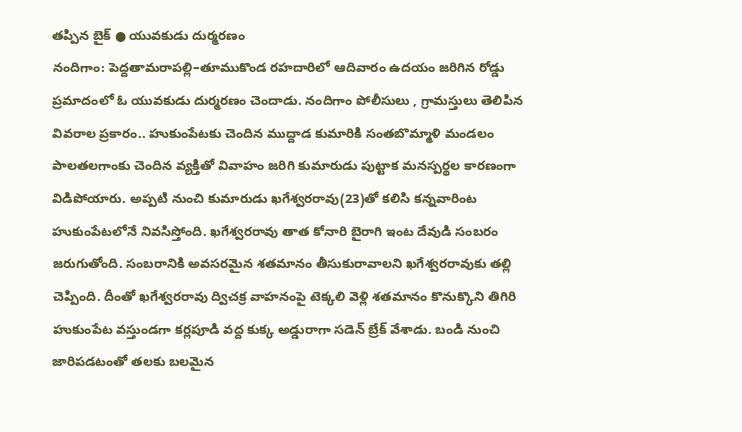తప్పిన బైక్ ● యువకుడు దుర్మరణం
నందిగాం: పెద్దతామరాపల్లి–తూముకొండ రహదారిలో ఆదివారం ఉదయం జరిగిన రోడ్డు ప్రమాదంలో ఓ యువకుడు దుర్మరణం చెందాడు. నందిగాం పోలీసులు , గ్రామస్తులు తెలిపిన వివరాల ప్రకారం.. హుకుంపేటకు చెందిన ముద్దాడ కుమారికి సంతబొమ్మాళి మండలం పాలతలగాంకు చెందిన వ్యక్తితో వివాహం జరిగి కుమారుడు పుట్టాక మనస్పర్థల కారణంగా విడిపోయారు. అప్పటి నుంచి కుమారుడు ఖగేశ్వరరావు(23)తో కలిసి కన్నవారింట హుకుంపేటలోనే నివసిస్తోంది. ఖగేశ్వరరావు తాత కోనారి బైరాగి ఇంట దేవుడి సంబరం జరుగుతోంది. సంబరానికి అవసరమైన శతమానం తీసుకురావాలని ఖగేశ్వరరావుకు తల్లి చెప్పింది. దీంతో ఖగేశ్వరరావు ద్విచక్ర వాహనంపై టెక్కలి వెళ్లి శతమానం కొనుక్కొని తిగిరి హుకుంపేట వస్తుండగా కర్లపూడి వద్ద కుక్క అడ్డురాగా సడెన్ బ్రేక్ వేశాడు. బండి నుంచి జారిపడటంతో తలకు బలమైన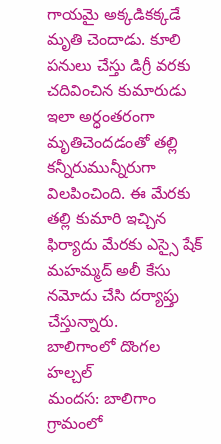గాయమై అక్కడికక్కడే మృతి చెందాడు. కూలి పనులు చేస్తు డిగ్రీ వరకు చదివించిన కుమారుడు ఇలా అర్ధంతరంగా మృతిచెందడంతో తల్లి కన్నీరుమున్నీరుగా విలపించింది. ఈ మేరకు తల్లి కుమారి ఇచ్చిన ఫిర్యాదు మేరకు ఎస్సై షేక్ మహమ్మద్ అలీ కేసు నమోదు చేసి దర్యాప్తు చేస్తున్నారు.
బాలిగాంలో దొంగల హల్చల్
మందస: బాలిగాం గ్రామంలో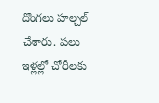దొంగలు హల్చల్ చేశారు. పలు ఇళ్లల్లో చోరీలకు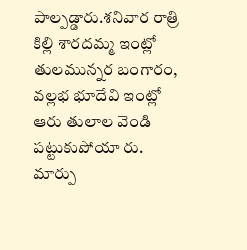పాల్పడ్డారు.శనివార రాత్రి కిల్లి శారదమ్మ ఇంట్లో తులమున్నర బంగారం, వల్లభ భూదేవి ఇంట్లో ఆరు తులాల వెండి పట్టుకుపోయా రు. మార్పు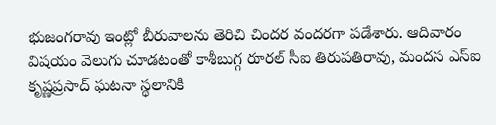భుజంగరావు ఇంట్లో బీరువాలను తెరిచి చిందర వందరగా పడేశారు. ఆదివారం విషయం వెలుగు చూడటంతో కాశీబుగ్గ రూరల్ సీఐ తిరుపతిరావు, మందస ఎస్ఐ కృష్ణప్రసాద్ ఘటనా స్థలానికి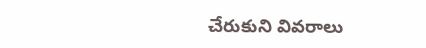చేరుకుని వివరాలు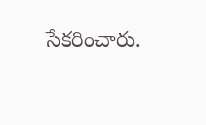సేకరించారు.